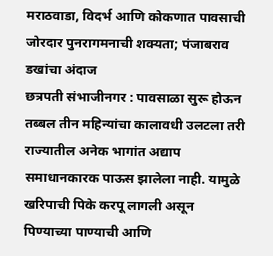मराठवाडा, विदर्भ आणि कोकणात पावसाची जोरदार पुनरागमनाची शक्यता; पंजाबराव डखांचा अंदाज
छत्रपती संभाजीनगर : पावसाळा सुरू होऊन तब्बल तीन महिन्यांचा कालावधी उलटला तरी राज्यातील अनेक भागांत अद्याप समाधानकारक पाऊस झालेला नाही. यामुळे खरिपाची पिके करपू लागली असून पिण्याच्या पाण्याची आणि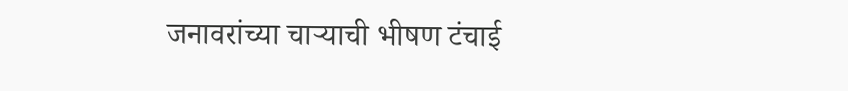जनावरांच्या चाऱ्याची भीषण टंचाई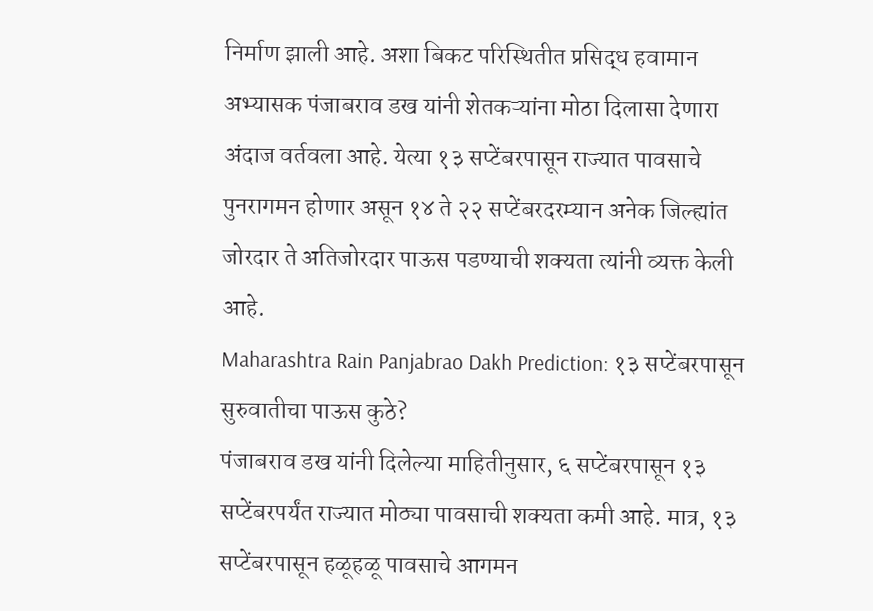निर्माण झाली आहे. अशा बिकट परिस्थितीत प्रसिद्ध हवामान अभ्यासक पंजाबराव डख यांनी शेतकऱ्यांना मोठा दिलासा देणारा अंदाज वर्तवला आहे. येत्या १३ सप्टेंबरपासून राज्यात पावसाचे पुनरागमन होणार असून १४ ते २२ सप्टेंबरदरम्यान अनेक जिल्ह्यांत जोरदार ते अतिजोरदार पाऊस पडण्याची शक्यता त्यांनी व्यक्त केली आहे.
Maharashtra Rain Panjabrao Dakh Prediction: १३ सप्टेंबरपासून सुरुवातीचा पाऊस कुठे?
पंजाबराव डख यांनी दिलेल्या माहितीनुसार, ६ सप्टेंबरपासून १३ सप्टेंबरपर्यंत राज्यात मोठ्या पावसाची शक्यता कमी आहे. मात्र, १३ सप्टेंबरपासून हळूहळू पावसाचे आगमन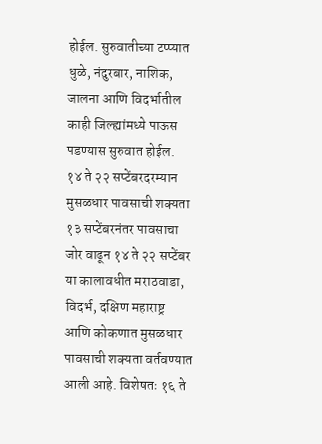होईल. सुरुवातीच्या टप्प्यात धुळे, नंदुरबार, नाशिक, जालना आणि विदर्भातील काही जिल्ह्यांमध्ये पाऊस पडण्यास सुरुवात होईल.
१४ ते २२ सप्टेंबरदरम्यान मुसळधार पावसाची शक्यता
१३ सप्टेंबरनंतर पावसाचा जोर वाढून १४ ते २२ सप्टेंबर या कालावधीत मराठवाडा, विदर्भ, दक्षिण महाराष्ट्र आणि कोकणात मुसळधार पावसाची शक्यता वर्तवण्यात आली आहे. विशेषतः १६ ते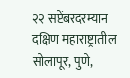२२ सप्टेंबरदरम्यान दक्षिण महाराष्ट्रातील सोलापूर, पुणे,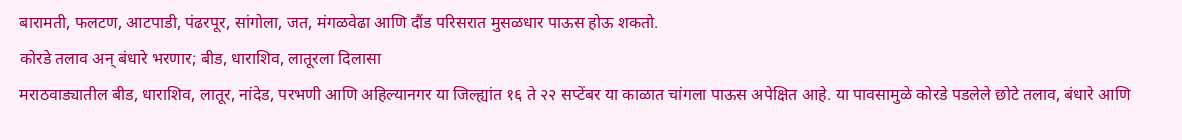बारामती, फलटण, आटपाडी, पंढरपूर, सांगोला, जत, मंगळवेढा आणि दौंड परिसरात मुसळधार पाऊस होऊ शकतो.
कोरडे तलाव अन् बंधारे भरणार; बीड, धाराशिव, लातूरला दिलासा
मराठवाड्यातील बीड, धाराशिव, लातूर, नांदेड, परभणी आणि अहिल्यानगर या जिल्ह्यांत १६ ते २२ सप्टेंबर या काळात चांगला पाऊस अपेक्षित आहे. या पावसामुळे कोरडे पडलेले छोटे तलाव, बंधारे आणि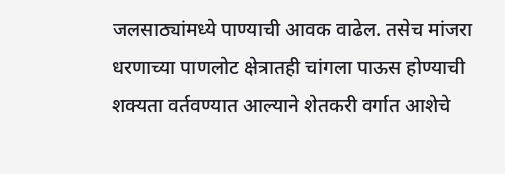जलसाठ्यांमध्ये पाण्याची आवक वाढेल. तसेच मांजरा धरणाच्या पाणलोट क्षेत्रातही चांगला पाऊस होण्याची शक्यता वर्तवण्यात आल्याने शेतकरी वर्गात आशेचे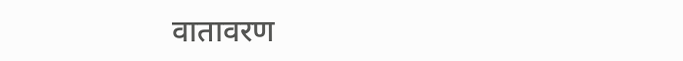वातावरण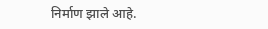निर्माण झाले आहे.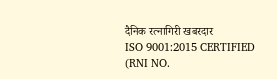दैनिक रत्नागिरी खबरदार
ISO 9001:2015 CERTIFIED
(RNI NO.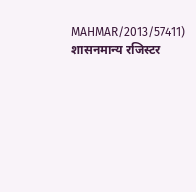MAHMAR/2013/57411)
शासनमान्य रजिस्टर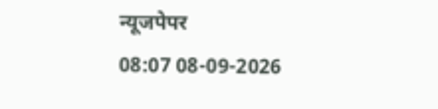न्यूजपेपर
08:07 08-09-2026